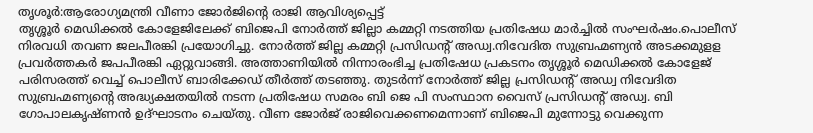തൃശൂർ:ആരോഗ്യമന്ത്രി വീണാ ജോർജിൻ്റെ രാജി ആവിശ്യപ്പെട്ട്
തൃശ്ശൂർ മെഡിക്കൽ കോളേജിലേക്ക് ബിജെപി നോർത്ത് ജില്ലാ കമ്മറ്റി നടത്തിയ പ്രതിഷേധ മാർച്ചിൽ സംഘർഷം.പൊലീസ് നിരവധി തവണ ജലപീരങ്കി പ്രയോഗിച്ചു. നോർത്ത് ജില്ല കമ്മറ്റി പ്രസിഡൻ്റ് അഡ്വ.നിവേദിത സുബ്രഹ്മണ്യൻ അടക്കമുളള പ്രവർത്തകർ ജപപീരങ്കി ഏറ്റുവാങ്ങി. അത്താണിയിൽ നിന്നാരംഭിച്ച പ്രതിഷേധ പ്രകടനം തൃശ്ശൂർ മെഡിക്കൽ കോളേജ് പരിസരത്ത് വെച്ച് പൊലീസ് ബാരിക്കേഡ് തീർത്ത് തടഞ്ഞു. തുടർന്ന് നോർത്ത് ജില്ല പ്രസിഡൻ്റ് അഡ്വ നിവേദിത സുബ്രഹ്മണ്യൻ്റെ അദ്ധ്യക്ഷതയിൽ നടന്ന പ്രതിഷേധ സമരം ബി ജെ പി സംസ്ഥാന വൈസ് പ്രസിഡന്റ് അഡ്വ. ബി ഗോപാലകൃഷ്ണൻ ഉദ്ഘാടനം ചെയ്തു. വീണ ജോർജ് രാജിവെക്കണമെന്നാണ് ബിജെപി മുന്നോട്ടു വെക്കുന്ന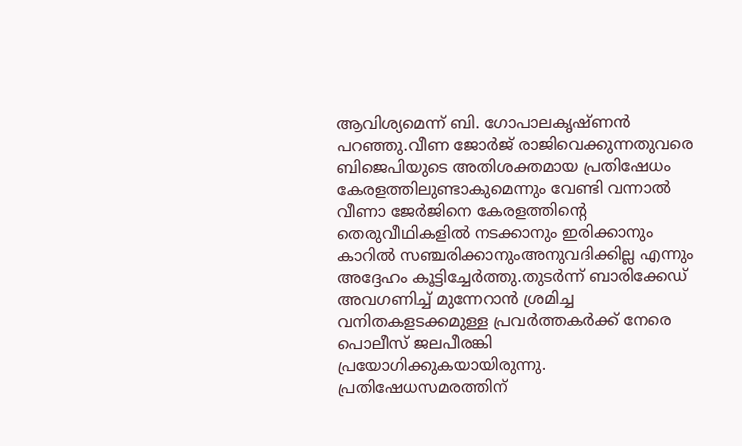ആവിശ്യമെന്ന് ബി. ഗോപാലകൃഷ്ണൻ പറഞ്ഞു.വീണ ജോർജ് രാജിവെക്കുന്നതുവരെ ബിജെപിയുടെ അതിശക്തമായ പ്രതിഷേധം കേരളത്തിലുണ്ടാകുമെന്നും വേണ്ടി വന്നാൽ വീണാ ജേർജിനെ കേരളത്തിൻ്റെ തെരുവീഥികളിൽ നടക്കാനും ഇരിക്കാനും കാറിൽ സഞ്ചരിക്കാനുംഅനുവദിക്കില്ല എന്നും അദ്ദേഹം കൂട്ടിച്ചേർത്തു.തുടർന്ന് ബാരിക്കേഡ് അവഗണിച്ച് മുന്നേറാൻ ശ്രമിച്ച വനിതകളടക്കമുള്ള പ്രവർത്തകർക്ക് നേരെ പൊലീസ് ജലപീരങ്കി പ്രയോഗിക്കുകയായിരുന്നു. പ്രതിഷേധസമരത്തിന്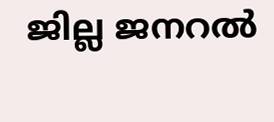ജില്ല ജനറൽ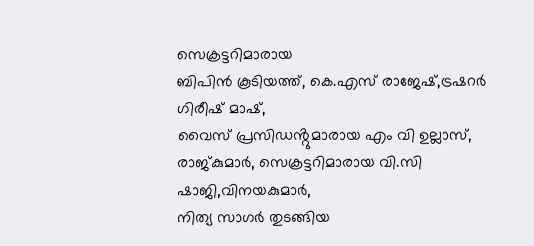സെക്രട്ടറിമാരായ
ബിപിൻ കൂടിയത്ത്, കെ.എസ് രാജേഷ്,ട്രഷറർ ഗിരീഷ് മാഷ്,
വൈസ് പ്രസിഡൻ്റുമാരായ എം വി ഉല്ലാസ്, രാജ്കുമാർ, സെക്രട്ടറിമാരായ വി.സി ഷാജി,വിനയകുമാർ,
നിത്യ സാഗർ തുടങ്ങിയ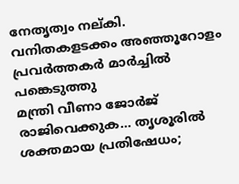നേതൃത്വം നല്കി. വനിതകളടക്കം അഞ്ഞൂറോളം പ്രവർത്തകർ മാർച്ചിൽ പങ്കെടുത്തു
മന്ത്രി വീണാ ജോർജ് രാജിവെക്കുക… തൃശൂരിൽ ശക്തമായ പ്രതിഷേധം;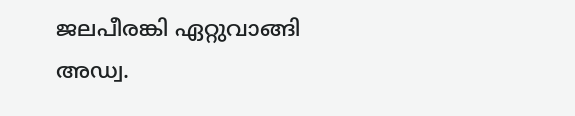ജലപീരങ്കി ഏറ്റുവാങ്ങി അഡ്വ.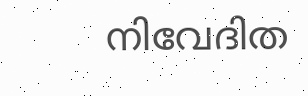നിവേദിത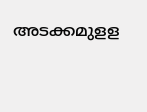അടക്കമുളള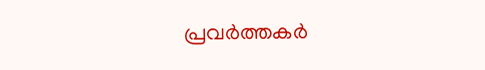പ്രവർത്തകർ